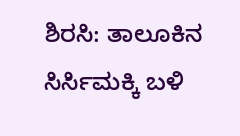ಶಿರಸಿ: ತಾಲೂಕಿನ ಸಿರ್ಸಿಮಕ್ಕಿ ಬಳಿ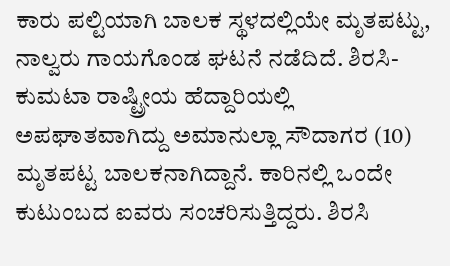ಕಾರು ಪಲ್ಟಿಯಾಗಿ ಬಾಲಕ ಸ್ಥಳದಲ್ಲಿಯೇ ಮೃತಪಟ್ಟು, ನಾಲ್ವರು ಗಾಯಗೊಂಡ ಘಟನೆ ನಡೆದಿದೆ. ಶಿರಸಿ-ಕುಮಟಾ ರಾಷ್ಟ್ರೀಯ ಹೆದ್ದಾರಿಯಲ್ಲಿ ಅಪಘಾತವಾಗಿದ್ದು ಅಮಾನುಲ್ಲಾ ಸೌದಾಗರ (10) ಮೃತಪಟ್ಟ ಬಾಲಕನಾಗಿದ್ದಾನೆ. ಕಾರಿನಲ್ಲಿ ಒಂದೇ ಕುಟುಂಬದ ಐವರು ಸಂಚರಿಸುತ್ತಿದ್ದರು. ಶಿರಸಿ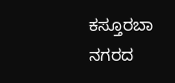ಕಸ್ತೂರಬಾ ನಗರದ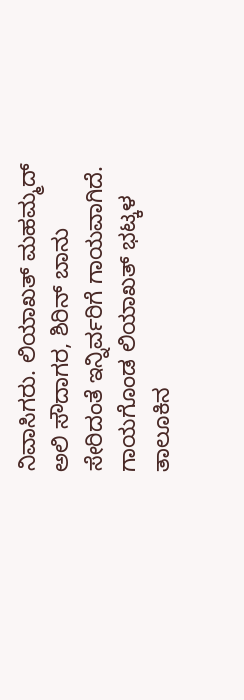ನಿವಾಸಿಗರು. ಲಿಯಾಖತ್ ಮಹಮ್ಮದ್ ಅಲಿ ಸೌದಾಗರ, ಶಿರಿನ್ ಬಾನು ಸೇರಿದಂತೆ ಇನ್ನಿರ್ವರಿಗೆ ಗಾಯವಾಗಿದೆ. ಗಾಯಗೊಂಡ ಲಿಯಾಖತ್ ಭಟ್ಕಳ ತಾಲೂಕಿನ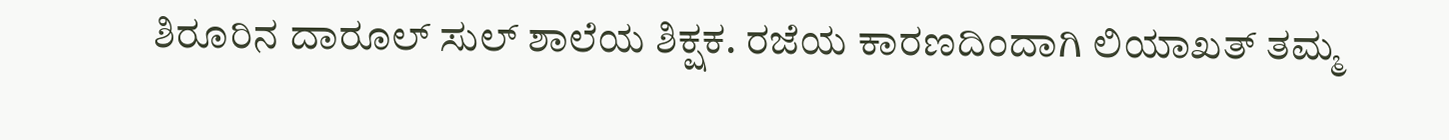ಶಿರೂರಿನ ದಾರೂಲ್ ಸುಲ್ ಶಾಲೆಯ ಶಿಕ್ಷಕ. ರಜೆಯ ಕಾರಣದಿಂದಾಗಿ ಲಿಯಾಖತ್ ತಮ್ಮ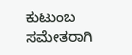ಕುಟುಂಬ ಸಮೇತರಾಗಿ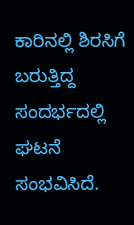ಕಾರಿನಲ್ಲಿ ಶಿರಸಿಗೆ ಬರುತ್ತಿದ್ದ ಸಂದರ್ಭದಲ್ಲಿ ಘಟನೆ ಸಂಭವಿಸಿದೆ.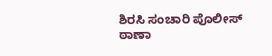ಶಿರಸಿ ಸಂಚಾರಿ ಪೊಲೀಸ್ ಠಾಣಾ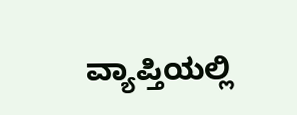ವ್ಯಾಪ್ತಿಯಲ್ಲಿ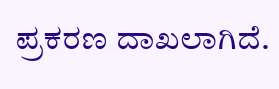ಪ್ರಕರಣ ದಾಖಲಾಗಿದೆ.